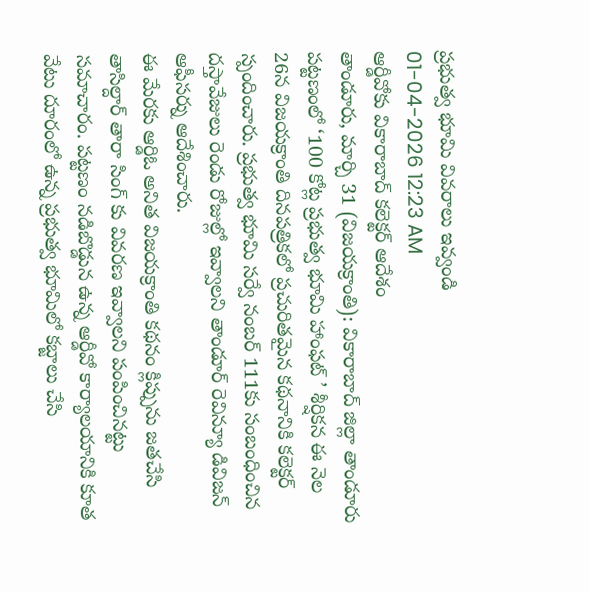ప్రభుత్వ భూమి వివరాలు ఇవ్వండి
01-04-2026 12:23 AM
ఆర్డీవోకు వికారాబాద్ కలెక్టర్ ఆదేశం
తాండూరు, మార్చి 31 (విజయక్రాంతి): వికారాబాద్ జిల్లా తాండూరు పట్టణంలో ‘100 కోట్ల ప్రభుత్వ భూమి హాంఫట్ ’ శీర్షికన ఈ నెల 26న విజయక్రాంతి దినపత్రికలో ప్రచురితమైన కథనానికి కలెక్టర్ స్పందించారు. ప్రభుత్వ భూమి సర్వే నంబర్ 111కు సంబంధించిన దస్తావేజులు రెండు రోజుల్లో ఇవ్వాలని తాండూర్ రెవిన్యూ డివిజన్ ఆఫీసర్ను ఆదేశించారు.
ఈ మేరకు ఆర్డిఓ అనిత విజయక్రాంతి కథనం క్లిప్పును జతచేసి తాసిల్దార్ తారా సింగ్ కు వివరణ ఇవ్వాలని పంపించినట్టు సమాచారం. పట్టణం నడిబొడ్డున ఉన్న ఆర్డీవో కార్యాలయానికి కూత వేటు దూరంలో ఉన్న ప్రభుత్వ భూమిలో కబ్జాలు చేసి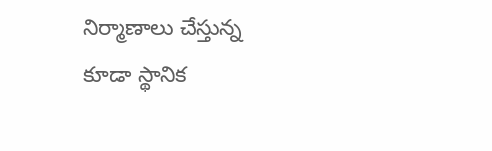నిర్మాణాలు చేస్తున్న కూడా స్థానిక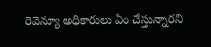రెవెన్యూ అధికారులు ఏం చేస్తున్నారని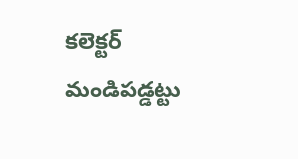కలెక్టర్ మండిపడ్డట్టు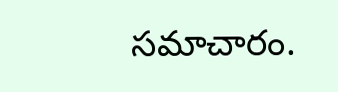సమాచారం.